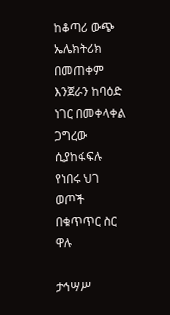ከቆጣሪ ውጭ ኤሌክትሪክ በመጠቀም እንጀራን ከባዕድ ነገር በመቀላቀል ጋግረው ሲያከፋፍሉ የነበሩ ህገ ወጦች በቁጥጥር ስር ዋሉ

ታኅሣሥ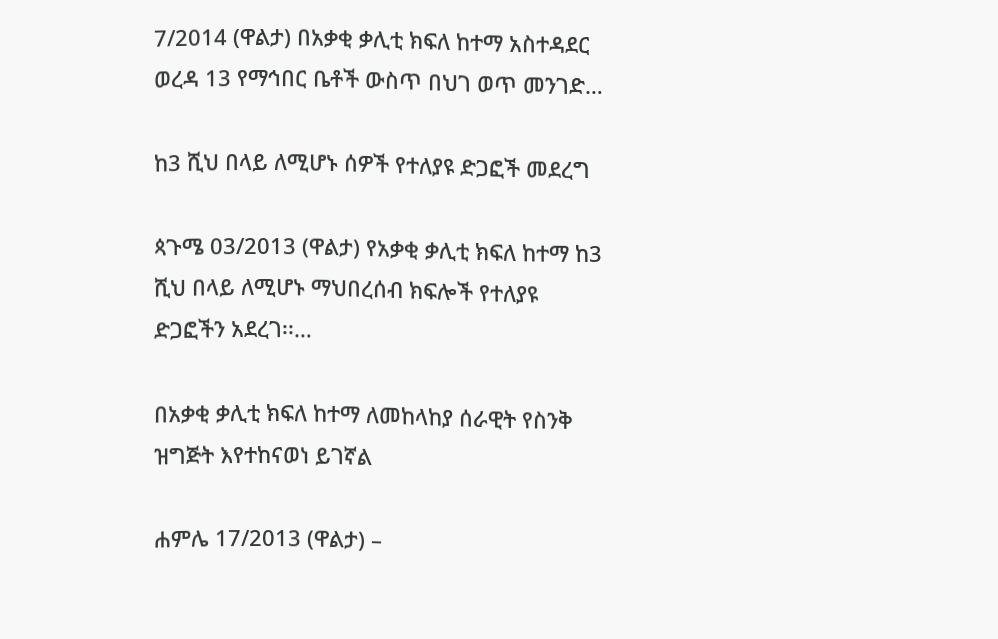7/2014 (ዋልታ) በአቃቂ ቃሊቲ ክፍለ ከተማ አስተዳደር ወረዳ 13 የማኅበር ቤቶች ውስጥ በህገ ወጥ መንገድ…

ከ3 ሺህ በላይ ለሚሆኑ ሰዎች የተለያዩ ድጋፎች መደረግ

ጳጉሜ 03/2013 (ዋልታ) የአቃቂ ቃሊቲ ክፍለ ከተማ ከ3 ሺህ በላይ ለሚሆኑ ማህበረሰብ ክፍሎች የተለያዩ ድጋፎችን አደረገ፡፡…

በአቃቂ ቃሊቲ ክፍለ ከተማ ለመከላከያ ሰራዊት የስንቅ ዝግጅት እየተከናወነ ይገኛል

ሐምሌ 17/2013 (ዋልታ) –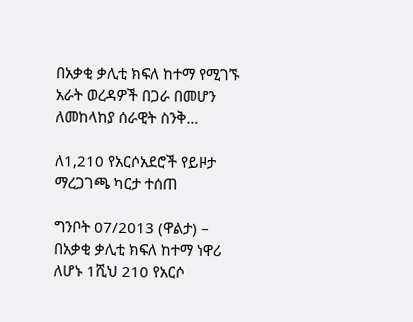በአቃቂ ቃሊቲ ክፍለ ከተማ የሚገኙ አራት ወረዳዎች በጋራ በመሆን ለመከላከያ ሰራዊት ስንቅ…

ለ1,210 የአርሶአደሮች የይዞታ ማረጋገጫ ካርታ ተሰጠ

ግንቦት 07/2013 (ዋልታ) – በአቃቂ ቃሊቲ ክፍለ ከተማ ነዋሪ ለሆኑ 1ሺህ 210 የአርሶ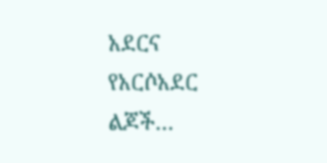አደርና የአርሶአደር ልጆች…